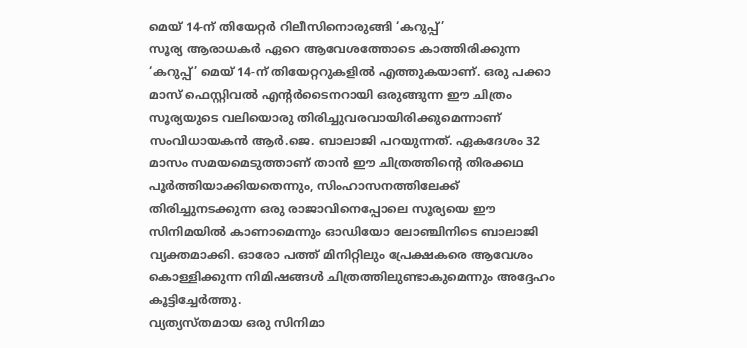മെയ് 14-ന് തിയേറ്റർ റിലീസിനൊരുങ്ങി ‘കറുപ്പ്’
സൂര്യ ആരാധകർ ഏറെ ആവേശത്തോടെ കാത്തിരിക്കുന്ന ‘കറുപ്പ്’ മെയ് 14-ന് തിയേറ്ററുകളിൽ എത്തുകയാണ്. ഒരു പക്കാ മാസ് ഫെസ്റ്റിവൽ എന്റർടൈനറായി ഒരുങ്ങുന്ന ഈ ചിത്രം സൂര്യയുടെ വലിയൊരു തിരിച്ചുവരവായിരിക്കുമെന്നാണ് സംവിധായകൻ ആർ.ജെ. ബാലാജി പറയുന്നത്. ഏകദേശം 32 മാസം സമയമെടുത്താണ് താൻ ഈ ചിത്രത്തിന്റെ തിരക്കഥ പൂർത്തിയാക്കിയതെന്നും, സിംഹാസനത്തിലേക്ക് തിരിച്ചുനടക്കുന്ന ഒരു രാജാവിനെപ്പോലെ സൂര്യയെ ഈ സിനിമയിൽ കാണാമെന്നും ഓഡിയോ ലോഞ്ചിനിടെ ബാലാജി വ്യക്തമാക്കി. ഓരോ പത്ത് മിനിറ്റിലും പ്രേക്ഷകരെ ആവേശം കൊള്ളിക്കുന്ന നിമിഷങ്ങൾ ചിത്രത്തിലുണ്ടാകുമെന്നും അദ്ദേഹം കൂട്ടിച്ചേർത്തു.
വ്യത്യസ്തമായ ഒരു സിനിമാ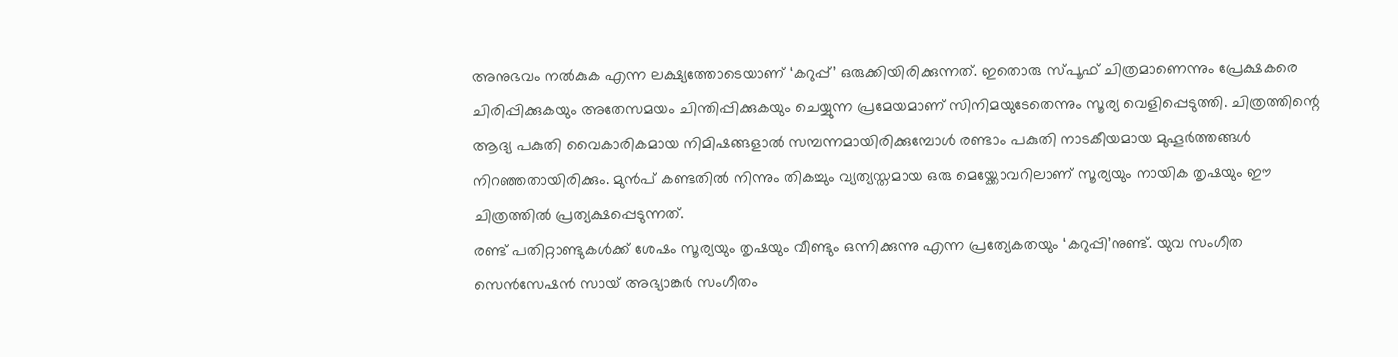അനുഭവം നൽകുക എന്ന ലക്ഷ്യത്തോടെയാണ് ‘കറുപ്പ്’ ഒരുക്കിയിരിക്കുന്നത്. ഇതൊരു സ്പൂഫ് ചിത്രമാണെന്നും പ്രേക്ഷകരെ ചിരിപ്പിക്കുകയും അതേസമയം ചിന്തിപ്പിക്കുകയും ചെയ്യുന്ന പ്രമേയമാണ് സിനിമയുടേതെന്നും സൂര്യ വെളിപ്പെടുത്തി. ചിത്രത്തിന്റെ ആദ്യ പകുതി വൈകാരികമായ നിമിഷങ്ങളാൽ സമ്പന്നമായിരിക്കുമ്പോൾ രണ്ടാം പകുതി നാടകീയമായ മുഹൂർത്തങ്ങൾ നിറഞ്ഞതായിരിക്കും. മുൻപ് കണ്ടതിൽ നിന്നും തികച്ചും വ്യത്യസ്തമായ ഒരു മെയ്ക്കോവറിലാണ് സൂര്യയും നായിക തൃഷയും ഈ ചിത്രത്തിൽ പ്രത്യക്ഷപ്പെടുന്നത്.
രണ്ട് പതിറ്റാണ്ടുകൾക്ക് ശേഷം സൂര്യയും തൃഷയും വീണ്ടും ഒന്നിക്കുന്നു എന്ന പ്രത്യേകതയും ‘കറുപ്പി’നുണ്ട്. യുവ സംഗീത സെൻസേഷൻ സായ് അഭ്യാങ്കർ സംഗീതം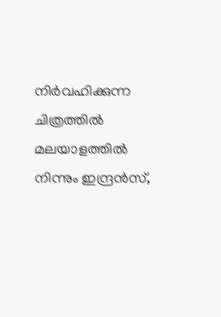നിർവഹിക്കുന്ന ചിത്രത്തിൽ മലയാളത്തിൽ നിന്നും ഇന്ദ്രൻസ്,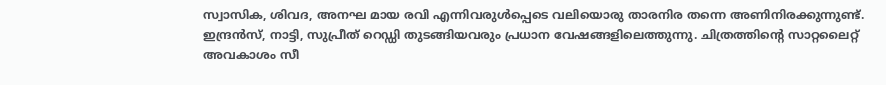സ്വാസിക, ശിവദ, അനഘ മായ രവി എന്നിവരുൾപ്പെടെ വലിയൊരു താരനിര തന്നെ അണിനിരക്കുന്നുണ്ട്. ഇന്ദ്രൻസ്, നാട്ടി, സുപ്രീത് റെഡ്ഡി തുടങ്ങിയവരും പ്രധാന വേഷങ്ങളിലെത്തുന്നു. ചിത്രത്തിന്റെ സാറ്റലൈറ്റ് അവകാശം സീ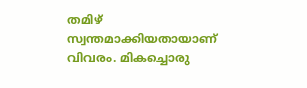തമിഴ് സ്വന്തമാക്കിയതായാണ് വിവരം. മികച്ചൊരു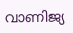വാണിജ്യ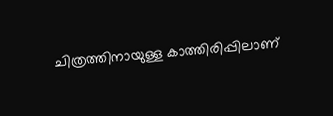ചിത്രത്തിനായുള്ള കാത്തിരിപ്പിലാണ്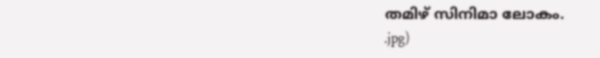തമിഴ് സിനിമാ ലോകം.
.jpg)